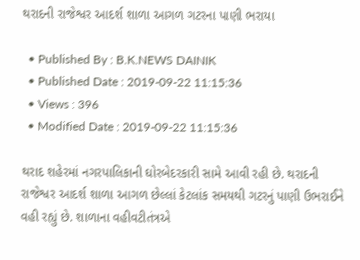થરાદની રાજેશ્વર આદર્શ શાળા આગળ ગટરના પાણી ભરાયા

  • Published By : B.K.NEWS DAINIK
  • Published Date : 2019-09-22 11:15:36
  • Views : 396
  • Modified Date : 2019-09-22 11:15:36

થરાદ શહેરમાં નગરપાલિકાની ઘોરબેદરકારી સામે આવી રહી છે. થરાદની
રાજેશ્વર આદર્શ શાળા આગળ છેલ્લાં કેટલાંક સમયથી ગટરનું પાણી ઉભરાઈને વહી રહ્યું છે. શાળાના વહીવટીતંત્રએ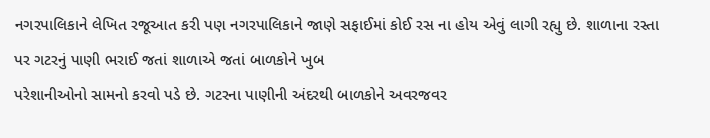નગરપાલિકાને લેખિત રજૂઆત કરી પણ નગરપાલિકાને જાણે સફાઈમાં કોઈ રસ ના હોય એવું લાગી રહ્યુ છે. શાળાના રસ્તા
પર ગટરનું પાણી ભરાઈ જતાં શાળાએ જતાં બાળકોને ખુબ
પરેશાનીઓનો સામનો કરવો પડે છે. ગટરના પાણીની અંદરથી બાળકોને અવરજવર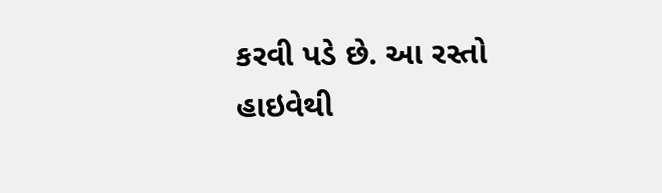કરવી પડે છે. આ રસ્તો હાઇવેથી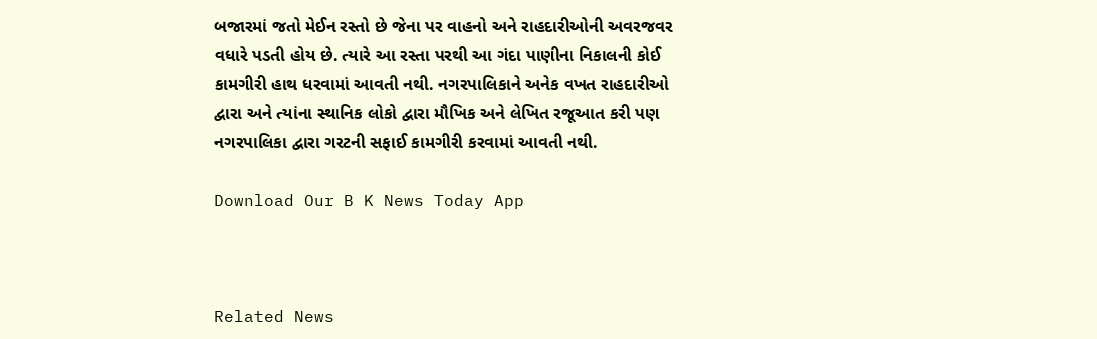બજારમાં જતો મેઈન રસ્તો છે જેના પર વાહનો અને રાહદારીઓની અવરજવર વધારે પડતી હોય છે. ત્યારે આ રસ્તા પરથી આ ગંદા પાણીના નિકાલની કોઈ કામગીરી હાથ ધરવામાં આવતી નથી. નગરપાલિકાને અનેક વખત રાહદારીઓ દ્વારા અને ત્યાંના સ્થાનિક લોકો દ્વારા મૌખિક અને લેખિત રજૂઆત કરી પણ નગરપાલિકા દ્વારા ગરટની સફાઈ કામગીરી કરવામાં આવતી નથી.

Download Our B K News Today App



Related News